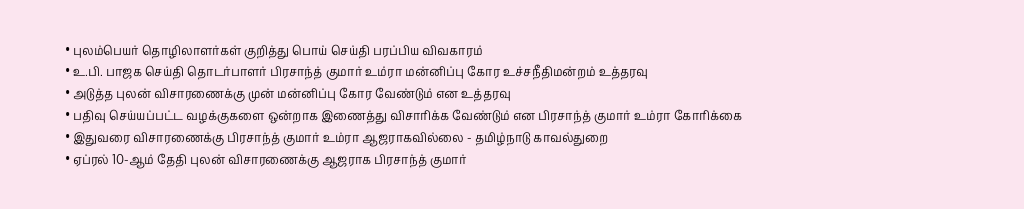• புலம்பெயர் தொழிலாளர்கள் குறித்து பொய் செய்தி பரப்பிய விவகாரம்
• உ.பி. பாஜக செய்தி தொடர்பாளர் பிரசாந்த் குமார் உம்ரா மன்னிப்பு கோர உச்சநீதிமன்றம் உத்தரவு
• அடுத்த புலன் விசாரணைக்கு முன் மன்னிப்பு கோர வேண்டும் என உத்தரவு
• பதிவு செய்யப்பட்ட வழக்குகளை ஒன்றாக இணைத்து விசாரிக்க வேண்டும் என பிரசாந்த் குமார் உம்ரா கோரிக்கை
• இதுவரை விசாரணைக்கு பிரசாந்த் குமார் உம்ரா ஆஜராகவில்லை - தமிழ்நாடு காவல்துறை
• ஏப்ரல் 10-ஆம் தேதி புலன் விசாரணைக்கு ஆஜராக பிரசாந்த் குமார்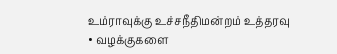உம்ராவுக்கு உச்சநீதிமன்றம் உத்தரவு
• வழக்குகளை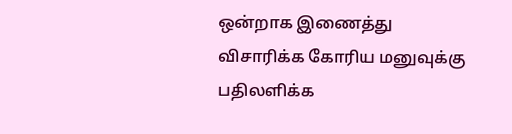ஒன்றாக இணைத்து விசாரிக்க கோரிய மனுவுக்கு பதிலளிக்க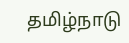தமிழ்நாடு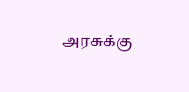அரசுக்கு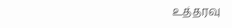உத்தரவு